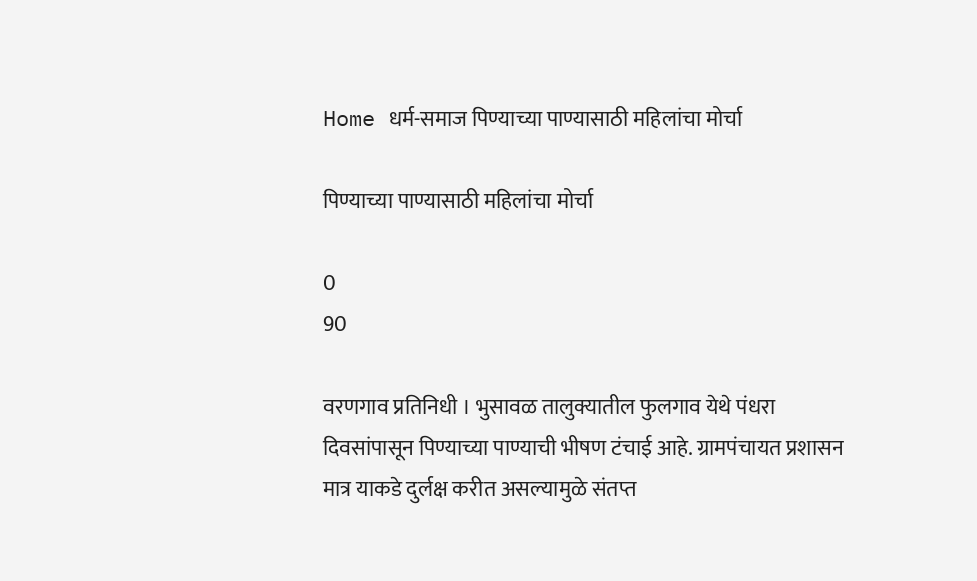Home धर्म-समाज पिण्याच्या पाण्यासाठी महिलांचा मोर्चा

पिण्याच्या पाण्यासाठी महिलांचा मोर्चा

0
90

वरणगाव प्रतिनिधी । भुसावळ तालुक्यातील फुलगाव येथे पंधरा दिवसांपासून पिण्याच्या पाण्याची भीषण टंचाई आहे. ग्रामपंचायत प्रशासन मात्र याकडे दुर्लक्ष करीत असल्यामुळे संतप्त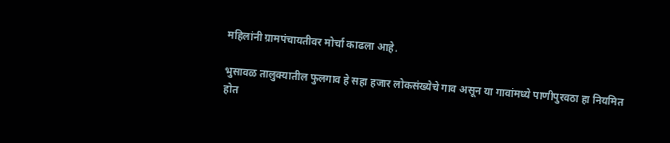महिलांनी ग्रामपंचायतीवर मोर्चा काढला आहे.

भुसावळ तालुक्यातील फुलगाव हे सहा हजार लोकसंख्येचे गाव असून या गावांमध्ये पाणीपुरवठा हा नियमित होत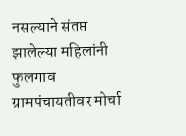नसल्याने संतप्त झालेल्या महिलांनी फुलगाव ग्रामपंचायतीवर मोर्चा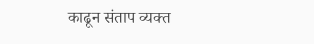काढून संताप व्यक्त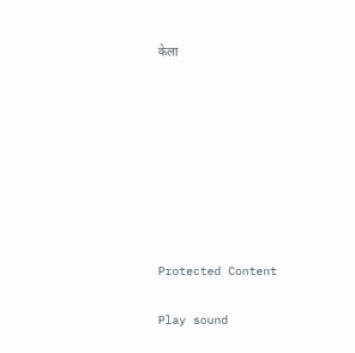केला








Protected Content

Play sound